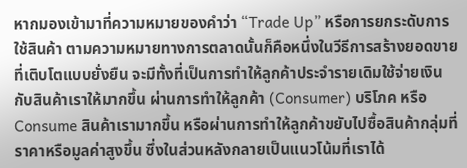หากมองเข้ามาที่ความหมายของคำว่า “Trade Up” หรือการยกระดับการใช้สินค้า ตามความหมายทางการตลาดนั้นก็คือหนึ่งในวีธีการสร้างยอดขายที่เติบโตแบบยั่งยืน จะมีทั้งที่เป็นการทำให้ลูกค้าประจำรายเดิมใช้จ่ายเงินกับสินค้าเราให้มากขึ้น ผ่านการทำให้ลูกค้า (Consumer) บริโภค หรือ Consume สินค้าเรามากขึ้น หรือผ่านการทำให้ลูกค้าขยับไปซื้อสินค้ากลุ่มที่ราคาหรือมูลค่าสูงขึ้น ซึ่งในส่วนหลังกลายเป็นแนวโน้มที่เราได้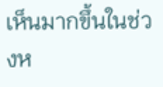เห็นมากขึ้นในช่วงห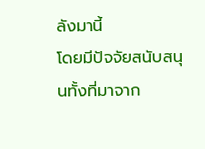ลังมานี้
โดยมีปัจจัยสนับสนุนทั้งที่มาจาก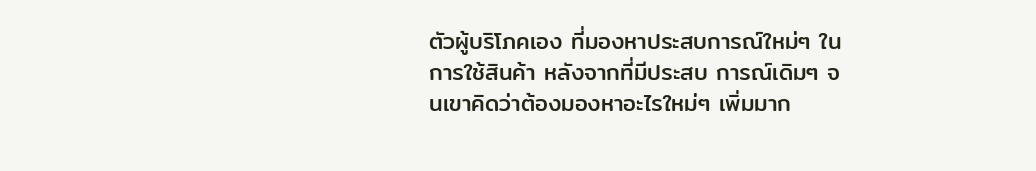ตัวผู้บริโภคเอง ที่มองหาประสบการณ์ใหม่ๆ ในการใช้สินค้า หลังจากที่มีประสบ การณ์เดิมๆ จนเขาคิดว่าต้องมองหาอะไรใหม่ๆ เพิ่มมาก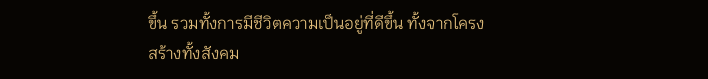ขึ้น รวมทั้งการมีชีวิตความเป็นอยู่ที่ดีขึ้น ทั้งจากโครงสร้างทั้งสังคม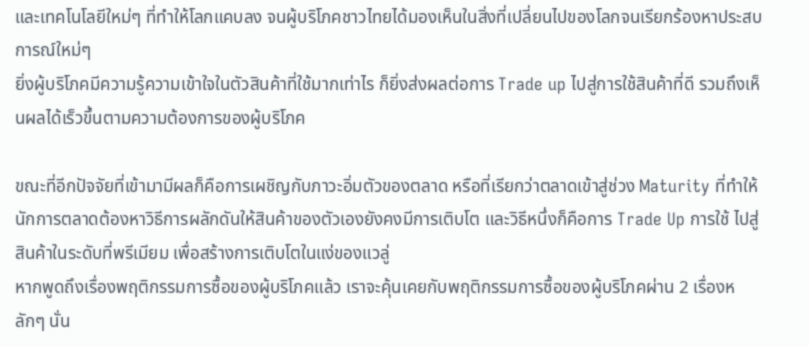และเทคโนโลยีใหม่ๆ ที่ทำให้โลกแคบลง จนผู้บริโภคชาวไทยได้มองเห็นในสิ่งที่เปลี่ยนไปของโลกจนเรียกร้องหาประสบการณ์ใหม่ๆ
ยิ่งผู้บริโภคมีความรู้ความเข้าใจในตัวสินค้าที่ใช้มากเท่าไร ก็ยิ่งส่งผลต่อการ Trade up ไปสู่การใช้สินค้าที่ดี รวมถึงเห็นผลได้เร็วขึ้นตามความต้องการของผู้บริโภค

ขณะที่อีกปัจจัยที่เข้ามามีผลก็คือการเผชิญกับภาวะอิ่มตัวของตลาด หรือที่เรียกว่าตลาดเข้าสู่ช่วง Maturity ที่ทำให้นักการตลาดต้องหาวิธีการผลักดันให้สินค้าของตัวเองยังคงมีการเติบโต และวิธีหนึ่งก็คือการ Trade Up การใช้ ไปสู่สินค้าในระดับที่พรีเมียม เพื่อสร้างการเติบโตในแง่ของแวลู่
หากพูดถึงเรื่องพฤติกรรมการซื้อของผู้บริโภคแล้ว เราจะคุ้นเคยกับพฤติกรรมการซื้อของผู้บริโภคผ่าน 2 เรื่องหลักๆ นั่น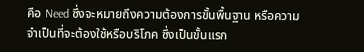คือ Need ซึ่งจะหมายถึงความต้องการขั้นพื้นฐาน หรือความจำเป็นที่จะต้องใช้หรือบริโภค ซึ่งเป็นขั้นแรก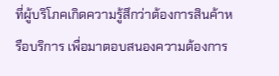ที่ผู้บริโภคเกิดความรู้สึกว่าต้องการสินค้าหรือบริการ เพื่อมาตอบสนองความต้องการ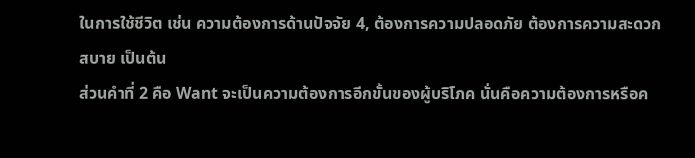ในการใช้ชีวิต เช่น ความต้องการด้านปัจจัย 4, ต้องการความปลอดภัย ต้องการความสะดวกสบาย เป็นต้น
ส่วนคำที่ 2 คือ Want จะเป็นความต้องการอีกขั้นของผู้บริโภค นั่นคือความต้องการหรือค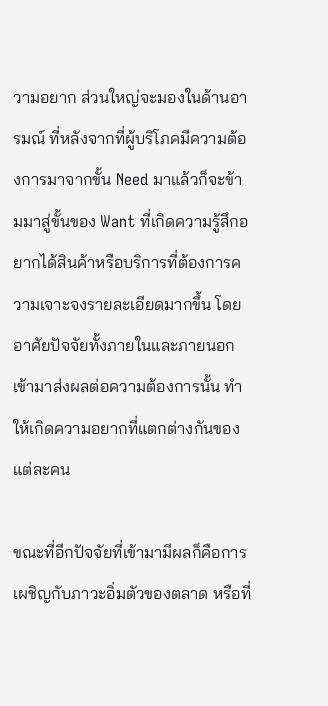วามอยาก ส่วนใหญ่จะมองในด้านอารมณ์ ที่หลังจากที่ผู้บริโภคมีความต้องการมาจากขั้น Need มาแล้วก็จะข้ามมาสู่ขั้นของ Want ที่เกิดความรู้สึกอยากได้สินค้าหรือบริการที่ต้องการความเจาะจงรายละเอียดมากขึ้น โดยอาศัยปัจจัยทั้งภายในและภายนอกเข้ามาส่งผลต่อความต้องการนั้น ทำให้เกิดความอยากที่แตกต่างกันของแต่ละคน

ขณะที่อีกปัจจัยที่เข้ามามีผลก็คือการเผชิญกับภาวะอิ่มตัวของตลาด หรือที่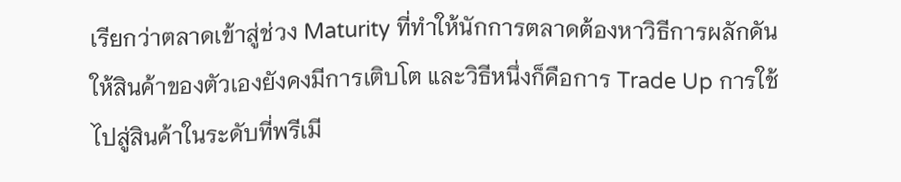เรียกว่าตลาดเข้าสู่ช่วง Maturity ที่ทำให้นักการตลาดต้องหาวิธีการผลักดันให้สินค้าของตัวเองยังคงมีการเติบโต และวิธีหนึ่งก็คือการ Trade Up การใช้ ไปสู่สินค้าในระดับที่พรีเมี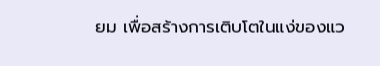ยม เพื่อสร้างการเติบโตในแง่ของแว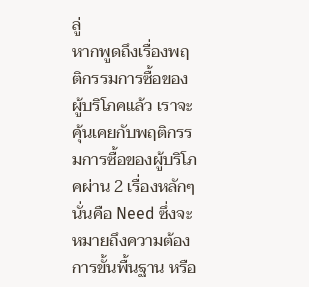ลู่
หากพูดถึงเรื่องพฤติกรรมการซื้อของผู้บริโภคแล้ว เราจะคุ้นเคยกับพฤติกรรมการซื้อของผู้บริโภคผ่าน 2 เรื่องหลักๆ นั่นคือ Need ซึ่งจะหมายถึงความต้องการขั้นพื้นฐาน หรือ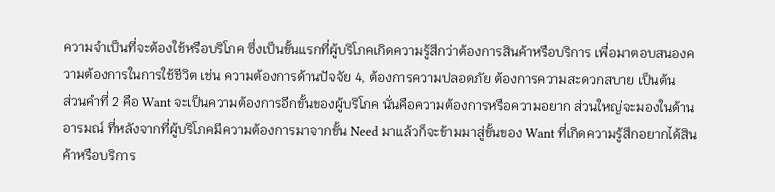ความจำเป็นที่จะต้องใช้หรือบริโภค ซึ่งเป็นขั้นแรกที่ผู้บริโภคเกิดความรู้สึกว่าต้องการสินค้าหรือบริการ เพื่อมาตอบสนองความต้องการในการใช้ชีวิต เช่น ความต้องการด้านปัจจัย 4, ต้องการความปลอดภัย ต้องการความสะดวกสบาย เป็นต้น
ส่วนคำที่ 2 คือ Want จะเป็นความต้องการอีกขั้นของผู้บริโภค นั่นคือความต้องการหรือความอยาก ส่วนใหญ่จะมองในด้านอารมณ์ ที่หลังจากที่ผู้บริโภคมีความต้องการมาจากขั้น Need มาแล้วก็จะข้ามมาสู่ขั้นของ Want ที่เกิดความรู้สึกอยากได้สินค้าหรือบริการ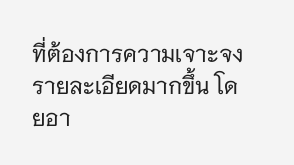ที่ต้องการความเจาะจงรายละเอียดมากขึ้น โดยอา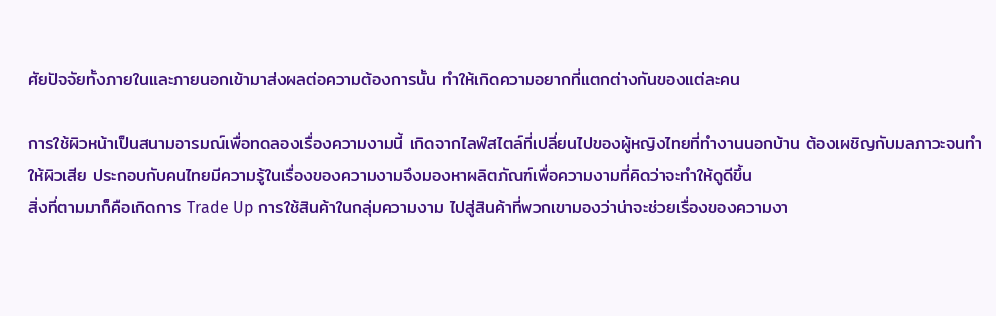ศัยปัจจัยทั้งภายในและภายนอกเข้ามาส่งผลต่อความต้องการนั้น ทำให้เกิดความอยากที่แตกต่างกันของแต่ละคน

การใช้ผิวหน้าเป็นสนามอารมณ์เพื่อทดลองเรื่องความงามนี้ เกิดจากไลฟ์สไตล์ที่เปลี่ยนไปของผู้หญิงไทยที่ทำงานนอกบ้าน ต้องเผชิญกับมลภาวะจนทำให้ผิวเสีย ประกอบกับคนไทยมีความรู้ในเรื่องของความงามจึงมองหาผลิตภัณฑ์เพื่อความงามที่คิดว่าจะทำให้ดูดีขึ้น
สิ่งที่ตามมาก็คือเกิดการ Trade Up การใช้สินค้าในกลุ่มความงาม ไปสู่สินค้าที่พวกเขามองว่าน่าจะช่วยเรื่องของความงา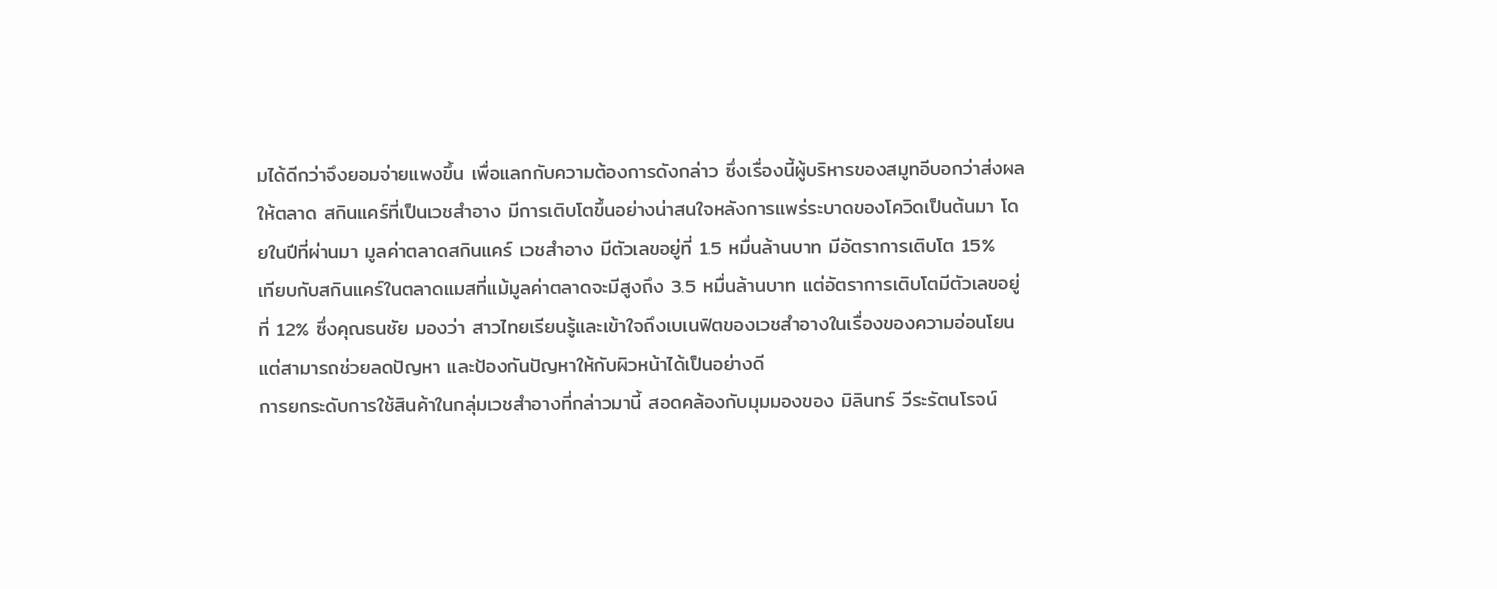มได้ดีกว่าจึงยอมจ่ายแพงขึ้น เพื่อแลกกับความต้องการดังกล่าว ซึ่งเรื่องนี้ผู้บริหารของสมูทอีบอกว่าส่งผลให้ตลาด สกินแคร์ที่เป็นเวชสำอาง มีการเติบโตขึ้นอย่างน่าสนใจหลังการแพร่ระบาดของโควิดเป็นต้นมา โดยในปีที่ผ่านมา มูลค่าตลาดสกินแคร์ เวชสำอาง มีตัวเลขอยู่ที่ 1.5 หมื่นล้านบาท มีอัตราการเติบโต 15%
เทียบกับสกินแคร์ในตลาดแมสที่แม้มูลค่าตลาดจะมีสูงถึง 3.5 หมื่นล้านบาท แต่อัตราการเติบโตมีตัวเลขอยู่ที่ 12% ซึ่งคุณธนชัย มองว่า สาวไทยเรียนรู้และเข้าใจถึงเบเนฟิตของเวชสำอางในเรื่องของความอ่อนโยน แต่สามารถช่วยลดปัญหา และป้องกันปัญหาให้กับผิวหน้าได้เป็นอย่างดี
การยกระดับการใช้สินค้าในกลุ่มเวชสำอางที่กล่าวมานี้ สอดคล้องกับมุมมองของ มิลินทร์ วีระรัตนโรจน์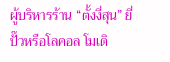ผู้บริหารร้าน “ตั้งงี่สุน” ยี่ปั๊วหรือโลคอล โมเดิ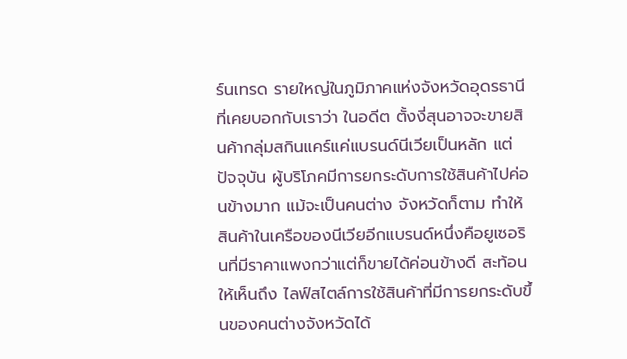ร์นเทรด รายใหญ่ในภูมิภาคแห่งจังหวัดอุดรธานี ที่เคยบอกกับเราว่า ในอดีต ตั้งงี่สุนอาจจะขายสินค้ากลุ่มสกินแคร์แค่แบรนด์นีเวียเป็นหลัก แต่ปัจจุบัน ผู้บริโภคมีการยกระดับการใช้สินค้าไปค่อนข้างมาก แม้จะเป็นคนต่าง จังหวัดก็ตาม ทำให้สินค้าในเครือของนีเวียอีกแบรนด์หนึ่งคือยูเซอรินที่มีราคาแพงกว่าแต่ก็ขายได้ค่อนข้างดี สะท้อนให้เห็นถึง ไลฟ์สไตล์การใช้สินค้าที่มีการยกระดับขึ้นของคนต่างจังหวัดได้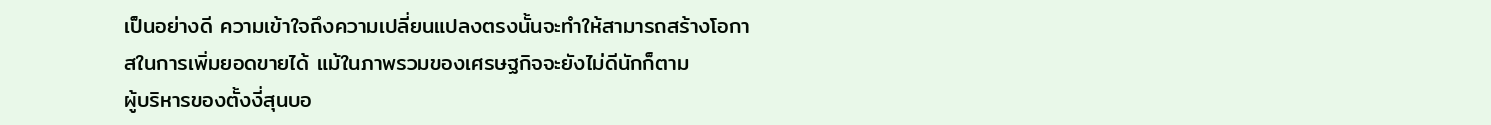เป็นอย่างดี ความเข้าใจถึงความเปลี่ยนแปลงตรงนั้นจะทำให้สามารถสร้างโอกาสในการเพิ่มยอดขายได้ แม้ในภาพรวมของเศรษฐกิจจะยังไม่ดีนักก็ตาม
ผู้บริหารของตั้งงี่สุนบอ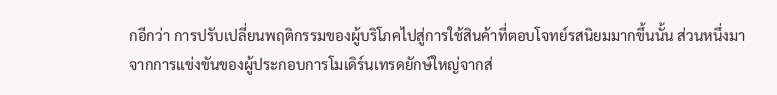กอีกว่า การปรับเปลี่ยนพฤติกรรมของผู้บริโภคไปสู่การใช้สินค้าที่ตอบโจทย์รสนิยมมากขึ้นนั้น ส่วนหนึ่งมาจากการแข่งขันของผู้ประกอบการโมเดิร์นเทรดยักษ์ใหญ่จากส่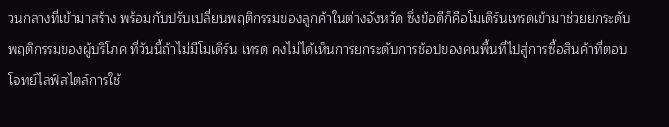วนกลางที่เข้ามาสร้าง พร้อมกับปรับเปลี่ยนพฤติกรรมของลูกค้าในต่างจังหวัด ซึ่งข้อดีก็คือโมเดิร์นเทรดเข้ามาช่วยยกระดับพฤติกรรมของผู้บริโภค ที่วันนี้ถ้าไม่มีโมเดิร์น เทรด คงไม่ได้เห็นการยกระดับการช้อปของคนพื้นที่ไปสู่การซื้อสินค้าที่ตอบโจทย์ไลฟ์สไตล์การใช้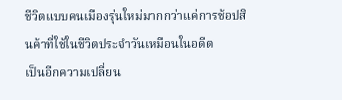ชีวิตแบบคนเมืองรุ่นใหม่มากกว่าแค่การช้อปสินค้าที่ใช้ในชีวิตประจำวันเหมือนในอดีต
เป็นอีกความเปลี่ยน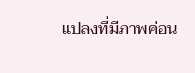แปลงที่มีภาพค่อน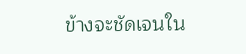ข้างจะชัดเจนใน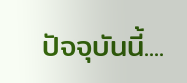ปัจจุบันนี้....